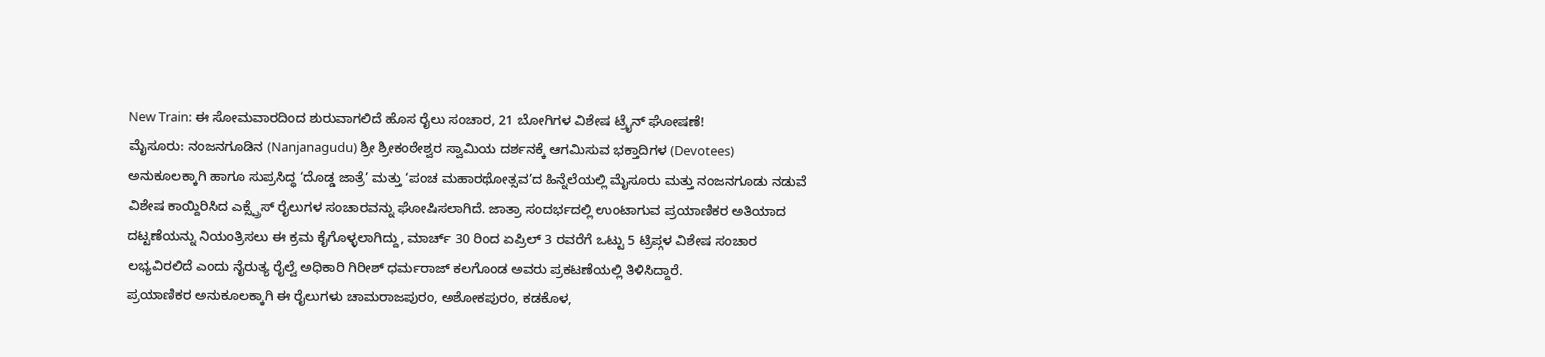New Train: ಈ ಸೋಮವಾರದಿಂದ ಶುರುವಾಗಲಿದೆ ಹೊಸ ರೈಲು ಸಂಚಾರ, 21 ಬೋಗಿಗಳ ವಿಶೇಷ ಟ್ರೈನ್ ಘೋಷಣೆ!
ಮೈಸೂರು: ನಂಜನಗೂಡಿನ (Nanjanagudu) ಶ್ರೀ ಶ್ರೀಕಂಠೇಶ್ವರ ಸ್ವಾಮಿಯ ದರ್ಶನಕ್ಕೆ ಆಗಮಿಸುವ ಭಕ್ತಾದಿಗಳ (Devotees) ಅನುಕೂಲಕ್ಕಾಗಿ ಹಾಗೂ ಸುಪ್ರಸಿದ್ಧ ‘ದೊಡ್ಡ ಜಾತ್ರೆ’ ಮತ್ತು ‘ಪಂಚ ಮಹಾರಥೋತ್ಸವ’ದ ಹಿನ್ನೆಲೆಯಲ್ಲಿ ಮೈಸೂರು ಮತ್ತು ನಂಜನಗೂಡು ನಡುವೆ ವಿಶೇಷ ಕಾಯ್ದಿರಿಸಿದ ಎಕ್ಸ್ಪ್ರೆಸ್ ರೈಲುಗಳ ಸಂಚಾರವನ್ನು ಘೋಷಿಸಲಾಗಿದೆ. ಜಾತ್ರಾ ಸಂದರ್ಭದಲ್ಲಿ ಉಂಟಾಗುವ ಪ್ರಯಾಣಿಕರ ಅತಿಯಾದ ದಟ್ಟಣೆಯನ್ನು ನಿಯಂತ್ರಿಸಲು ಈ ಕ್ರಮ ಕೈಗೊಳ್ಳಲಾಗಿದ್ದು, ಮಾರ್ಚ್ 30 ರಿಂದ ಏಪ್ರಿಲ್ 3 ರವರೆಗೆ ಒಟ್ಟು 5 ಟ್ರಿಪ್ಗಳ ವಿಶೇಷ ಸಂಚಾರ ಲಭ್ಯವಿರಲಿದೆ ಎಂದು ನೈರುತ್ಯ ರೈಲ್ವೆ ಅಧಿಕಾರಿ ಗಿರೀಶ್ ಧರ್ಮರಾಜ್ ಕಲಗೊಂಡ ಅವರು ಪ್ರಕಟಣೆಯಲ್ಲಿ ತಿಳಿಸಿದ್ದಾರೆ.
ಪ್ರಯಾಣಿಕರ ಅನುಕೂಲಕ್ಕಾಗಿ ಈ ರೈಲುಗಳು ಚಾಮರಾಜಪುರಂ, ಅಶೋಕಪುರಂ, ಕಡಕೊಳ,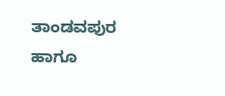ತಾಂಡವಪುರ ಹಾಗೂ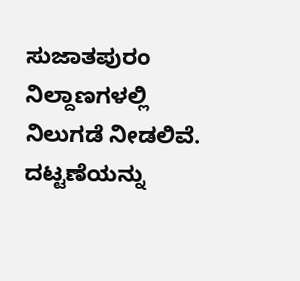ಸುಜಾತಪುರಂ ನಿಲ್ದಾಣಗಳಲ್ಲಿ ನಿಲುಗಡೆ ನೀಡಲಿವೆ. ದಟ್ಟಣೆಯನ್ನು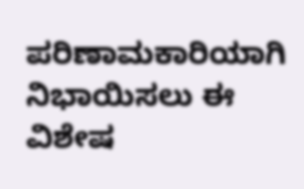ಪರಿಣಾಮಕಾರಿಯಾಗಿ ನಿಭಾಯಿಸಲು ಈ ವಿಶೇಷ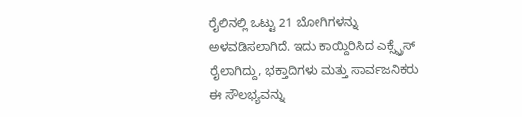ರೈಲಿನಲ್ಲಿ ಒಟ್ಟು 21 ಬೋಗಿಗಳನ್ನು ಅಳವಡಿಸಲಾಗಿದೆ. ಇದು ಕಾಯ್ದಿರಿಸಿದ ಎಕ್ಸ್ಪ್ರೆಸ್ ರೈಲಾಗಿದ್ದು, ಭಕ್ತಾದಿಗಳು ಮತ್ತು ಸಾರ್ವಜನಿಕರು ಈ ಸೌಲಭ್ಯವನ್ನು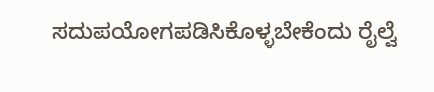ಸದುಪಯೋಗಪಡಿಸಿಕೊಳ್ಳಬೇಕೆಂದು ರೈಲ್ವೆ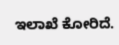ಇಲಾಖೆ ಕೋರಿದೆ.